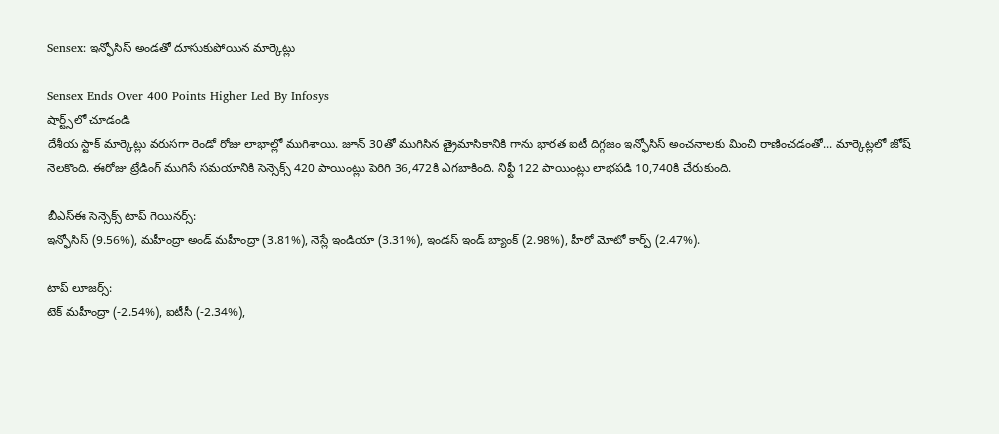Sensex: ఇన్ఫోసిస్ అండతో దూసుకుపోయిన మార్కెట్లు

Sensex Ends Over 400 Points Higher Led By Infosys
షార్ట్స్‌లో చూడండి
దేశీయ స్టాక్ మార్కెట్లు వరుసగా రెండో రోజు లాభాల్లో ముగిశాయి. జూన్ 30తో ముగిసిన త్రైమాసికానికి గాను భారత ఐటీ దిగ్గజం ఇన్ఫోసిస్ అంచనాలకు మించి రాణించడంతో... మార్కెట్లలో జోష్ నెలకొంది. ఈరోజు ట్రేడింగ్ ముగిసే సమయానికి సెన్సెక్స్ 420 పాయింట్లు పెరిగి 36,472కి ఎగబాకింది. నిఫ్టీ 122 పాయింట్లు లాభపడి 10,740కి చేరుకుంది.

బీఎస్ఈ సెన్సెక్స్ టాప్ గెయినర్స్:
ఇన్ఫోసిస్ (9.56%), మహీంద్రా అండ్ మహీంద్రా (3.81%), నెస్లే ఇండియా (3.31%), ఇండస్ ఇండ్ బ్యాంక్ (2.98%), హీరో మోటో కార్ప్ (2.47%).

టాప్ లూజర్స్:
టెక్ మహీంద్రా (-2.54%), ఐటీసీ (-2.34%),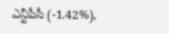ఎన్టీపీసీ (-1.42%),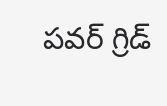పవర్ గ్రిడ్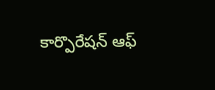కార్పొరేషన్ ఆఫ్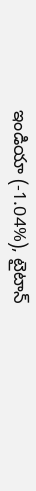ఇండియా (-1.04%), టైటాన్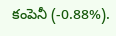కంపెనీ (-0.88%).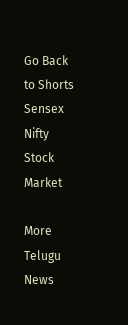Go Back to Shorts
Sensex
Nifty
Stock Market

More Telugu News